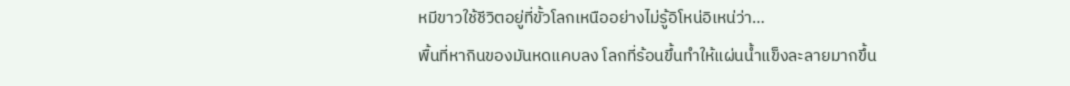หมีขาวใช้ชีวิตอยู่ที่ขั้วโลกเหนืออย่างไม่รู้อิโหน่อิเหน่ว่า…
พื้นที่หากินของมันหดแคบลง โลกที่ร้อนขึ้นทำให้แผ่นน้ำแข็งละลายมากขึ้น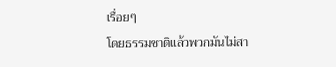เรื่อยๆ
โดยธรรมชาติแล้วพวกมันไม่สา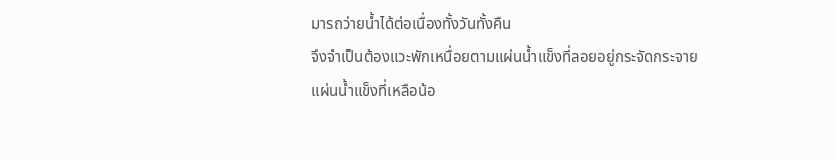มารถว่ายน้ำได้ต่อเนื่องทั้งวันทั้งคืน
จึงจำเป็นต้องแวะพักเหนื่อยตามแผ่นน้ำแข็งที่ลอยอยู่กระจัดกระจาย
แผ่นน้ำแข็งที่เหลือน้อ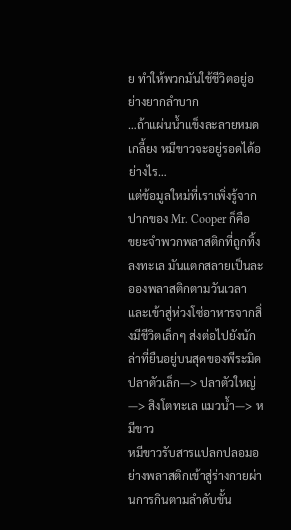ย ทำให้พวกมันใช้ชีวิตอยู่อย่างยากลำบาก
…ถ้าแผ่นน้ำแข็งละลายหมดเกลี้ยง หมีขาวจะอยู่รอดได้อย่างไร…
แต่ข้อมูลใหม่ที่เราเพิ่งรู้จากปากของ Mr. Cooper ก็คือ
ขยะจำพวกพลาสติกที่ถูกทิ้งลงทะเล มันแตกสลายเป็นละอองพลาสติกตามวันเวลา
และเข้าสู่ห่วงโซ่อาหารจากสิ่งมีชีวิตเล็กๆ ส่งต่อไปยังนักล่าที่ยืนอยู่บนสุดของพีระมิด
ปลาตัวเล็ก—> ปลาตัวใหญ่—> สิงโตทะเล แมวน้ำ—> หมีขาว
หมีขาวรับสารแปลกปลอมอย่างพลาสติกเข้าสู่ร่างกายผ่านการกินตามลำดับขั้น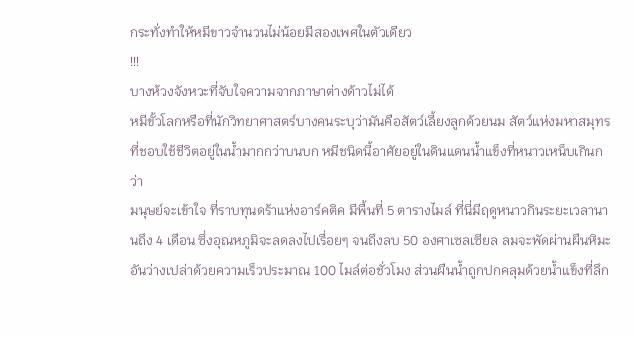กระทั่งทำให้หมีขาวจำนวนไม่น้อยมีสองเพศในตัวเดียว
!!!
บางห้วงจังหวะที่จับใจความจากภาษาต่างด้าวไม่ได้
หมีขั้วโลกหรือที่นักวิทยาศาสตร์บางคนระบุว่ามันคือสัตว์เลี้ยงลูกด้วยนม สัตว์แห่งมหาสมุทร
ที่ชอบใช้ชีวิตอยู่ในน้ำมากกว่าบนบก หมีชนิดนี้อาศัยอยู่ในดินแดนน้ำแข็งที่หนาวเหน็บเกินกว่า
มนุษย์จะเข้าใจ ที่ราบทุนดร้าแห่งอาร์คติค มีพื้นที่ 5 ตารางไมล์ ที่นี่มีฤดูหนาวกินระยะเวลานานถึง 4 เดือน ซึ่งอุณหภูมิจะลดลงไปเรื่อยๆ จนถึงลบ 50 องศาเซลเซียล ลมจะพัดผ่านผืนหิมะอันว่างเปล่าด้วยความเร็วประมาณ 100 ไมล์ต่อชั่วโมง ส่วนผืนน้ำถูกปกคลุมด้วยน้ำแข็งที่ลึก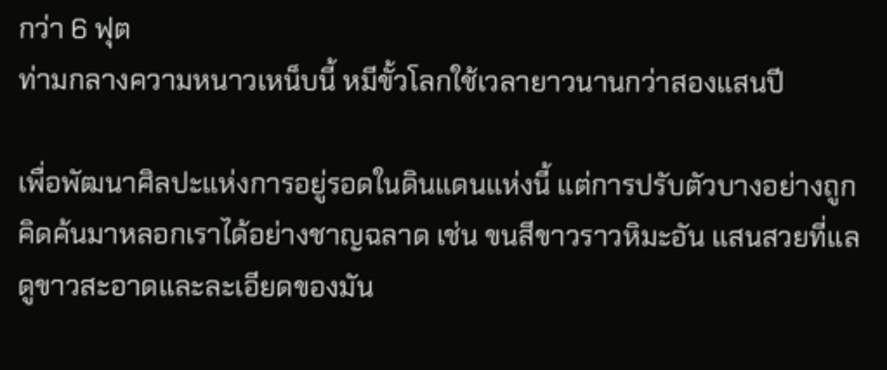กว่า 6 ฟุต
ท่ามกลางความหนาวเหน็บนี้ หมีขั้วโลกใช้เวลายาวนานกว่าสองแสนปี

เพื่อพัฒนาศิลปะแห่งการอยู่รอดในดินแดนแห่งนี้ แต่การปรับตัวบางอย่างถูกคิดค้นมาหลอกเราได้อย่างชาญฉลาด เช่น ขนสีขาวราวหิมะอัน แสนสวยที่แลดูขาวสะอาดและละเอียดของมัน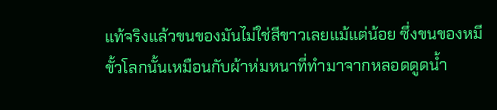แท้จริงแล้วขนของมันไม่ใช่สีขาวเลยแม้แต่น้อย ซึ่งขนของหมีขั้วโลกนั้นเหมือนกับผ้าห่มหนาที่ทำมาจากหลอดดูดน้ำ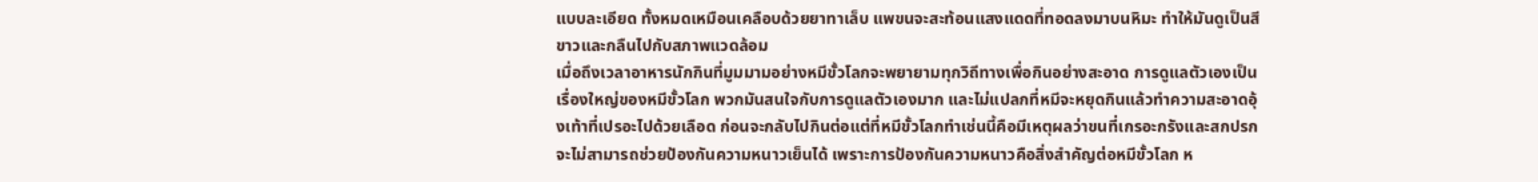แบบละเอียด ทั้งหมดเหมือนเคลือบด้วยยาทาเล็บ แพขนจะสะท้อนแสงแดดที่ทอดลงมาบนหิมะ ทำให้มันดูเป็นสีขาวและกลืนไปกับสภาพแวดล้อม
เมื่อถึงเวลาอาหารนักกินที่มูมมามอย่างหมีขั้วโลกจะพยายามทุกวิถีทางเพื่อกินอย่างสะอาด การดูแลตัวเองเป็นเรื่องใหญ่ของหมีขั้วโลก พวกมันสนใจกับการดูแลตัวเองมาก และไม่แปลกที่หมีจะหยุดกินแล้วทำความสะอาดอุ้งเท้าที่เปรอะไปด้วยเลือด ก่อนจะกลับไปกินต่อแต่ที่หมีขั้วโลกทำเช่นนี้คือมีเหตุผลว่าขนที่เกรอะกรังและสกปรกจะไม่สามารถช่วยป้องกันความหนาวเย็นได้ เพราะการป้องกันความหนาวคือสิ่งสำคัญต่อหมีขั้วโลก ห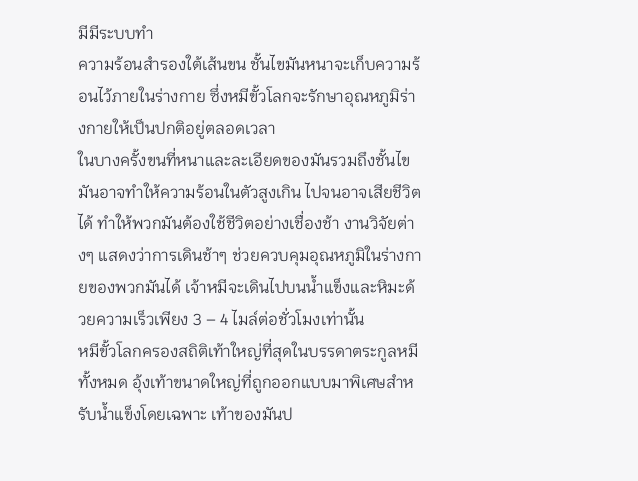มีมีระบบทำ
ความร้อนสำรองใต้เส้นขน ชั้นไขมันหนาจะเก็บความร้อนไว้ภายในร่างกาย ซึ่งหมีขั้วโลกจะรักษาอุณหภูมิร่างกายให้เป็นปกติอยู่ตลอดเวลา
ในบางครั้งขนที่หนาและละเอียดของมันรวมถึงชั้นไขมันอาจทำให้ความร้อนในตัวสูงเกิน ไปจนอาจเสียชีวิตได้ ทำให้พวกมันต้องใช้ชีวิตอย่างเชื่องช้า งานวิจัยต่างๆ แสดงว่าการเดินช้าๆ ช่วยควบคุมอุณหภูมิในร่างกายของพวกมันได้ เจ้าหมีจะเดินไปบนน้ำแข็งและหิมะด้วยความเร็วเพียง 3 – 4 ไมล์ต่อชั่วโมงเท่านั้น
หมีขั้วโลกครองสถิติเท้าใหญ่ที่สุดในบรรดาตระกูลหมีทั้งหมด อุ้งเท้าขนาดใหญ่ที่ถูกออกแบบมาพิเศษสำหรับน้ำแข็งโดยเฉพาะ เท้าของมันป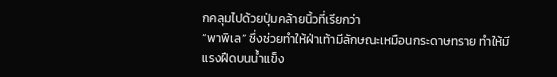กคลุมไปด้วยปุ่มคล้ายนิ้วที่เรียกว่า
“พาพิเล” ซึ่งช่วยทำให้ฝ่าเท้ามีลักษณะเหมือนกระดาษทราย ทำให้มีแรงฝืดบนน้ำแข็ง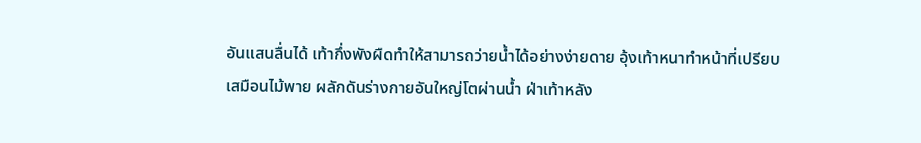อันแสนลื่นได้ เท้ากึ่งพังผืดทำให้สามารถว่ายน้ำได้อย่างง่ายดาย อุ้งเท้าหนาทำหน้าที่เปรียบ
เสมือนไม้พาย ผลักดันร่างกายอันใหญ่โตผ่านน้ำ ฝ่าเท้าหลัง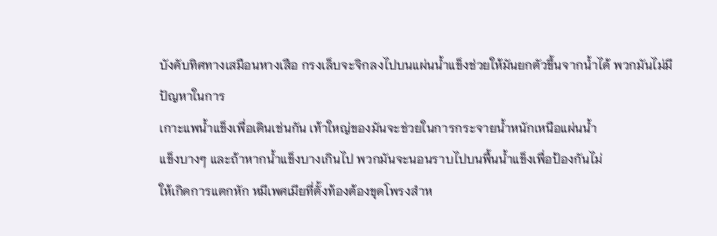บังคับทิศทางเสมือนหางเสือ กรงเล็บจะจิกลงไปบนแผ่นน้ำแข็งช่วยให้มันยกตัวขึ้นจากน้ำได้ พวกมันไม่มีปัญหาในการ
เกาะแพน้ำแข็งเพื่อเดินเช่นกัน เท้าใหญ่ของมันจะช่วยในการกระจายน้ำหนักเหนือแผ่นน้ำ
แข็งบางๆ และถ้าหากน้ำแข็งบางเกินไป พวกมันจะนอนราบไปบนพื้นน้ำแข็งเพื่อป้องกันไม่
ให้เกิดการแตกหัก หมีเพศเมียที่ตั้งท้องต้องขุดโพรงสำห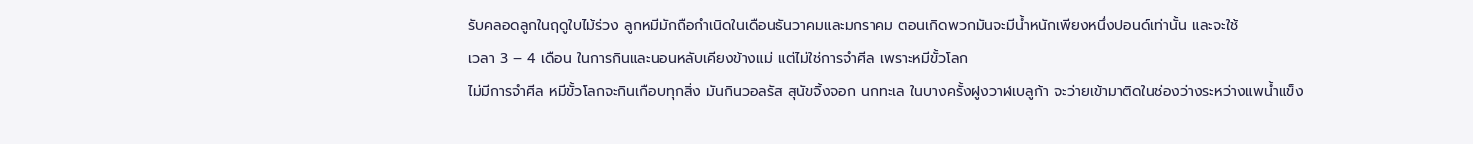รับคลอดลูกในฤดูใบไม้ร่วง ลูกหมีมักถือกำเนิดในเดือนธันวาคมและมกราคม ตอนเกิดพวกมันจะมีน้ำหนักเพียงหนึ่งปอนด์เท่านั้น และจะใช้
เวลา 3 – 4 เดือน ในการกินและนอนหลับเคียงข้างแม่ แต่ไม่ใช่การจำศีล เพราะหมีขั้วโลก
ไม่มีการจำศีล หมีขั้วโลกจะกินเกือบทุกสิ่ง มันกินวอลรัส สุนัขจิ้งจอก นกทะเล ในบางครั้งฝูงวาฬเบลูก้า จะว่ายเข้ามาติดในช่องว่างระหว่างแพน้ำแข็ง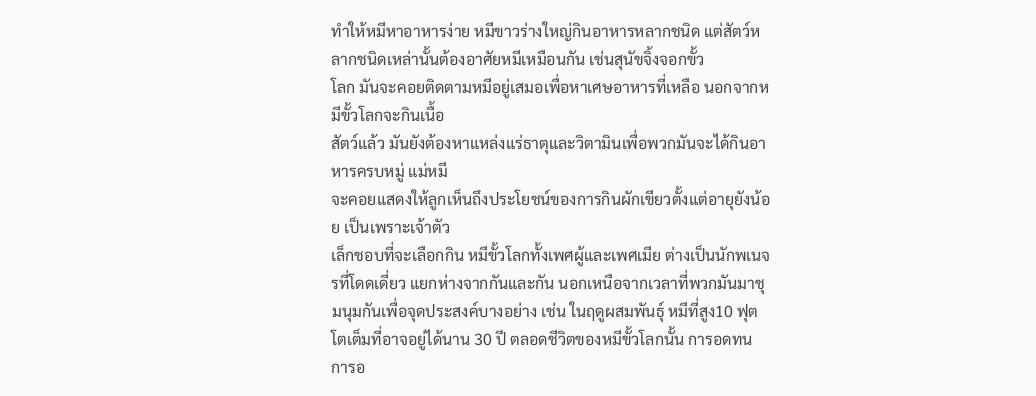ทำให้หมีหาอาหารง่าย หมีขาวร่างใหญ่กินอาหารหลากชนิด แต่สัตว์หลากชนิดเหล่านั้นต้องอาศัยหมีเหมือนกัน เช่นสุนัขจิ้งจอกขั้ว
โลก มันจะคอยติดตามหมีอยู่เสมอเพื่อหาเศษอาหารที่เหลือ นอกจากหมีขั้วโลกจะกินเนื้อ
สัตว์แล้ว มันยังต้องหาแหล่งแร่ธาตุและวิตามินเพื่อพวกมันจะได้กินอาหารครบหมู่ แม่หมี
จะคอยแสดงให้ลูกเห็นถึงประโยชน์ของการกินผักเขียวตั้งแต่อายุยังน้อย เป็นเพราะเจ้าตัว
เล็กชอบที่จะเลือกกิน หมีขั้วโลกทั้งเพศผู้และเพศเมีย ต่างเป็นนักพเนจรที่โดดเดี่ยว แยกห่างจากกันและกัน นอกเหนือจากเวลาที่พวกมันมาชุมนุมกันเพื่อจุดประสงค์บางอย่าง เช่น ในฤดูผสมพันธุ์ หมีที่สูง10 ฟุต โตเต็มที่อาจอยู่ได้นาน 30 ปี ตลอดชีวิตของหมีขั้วโลกนั้น การอดทน การอ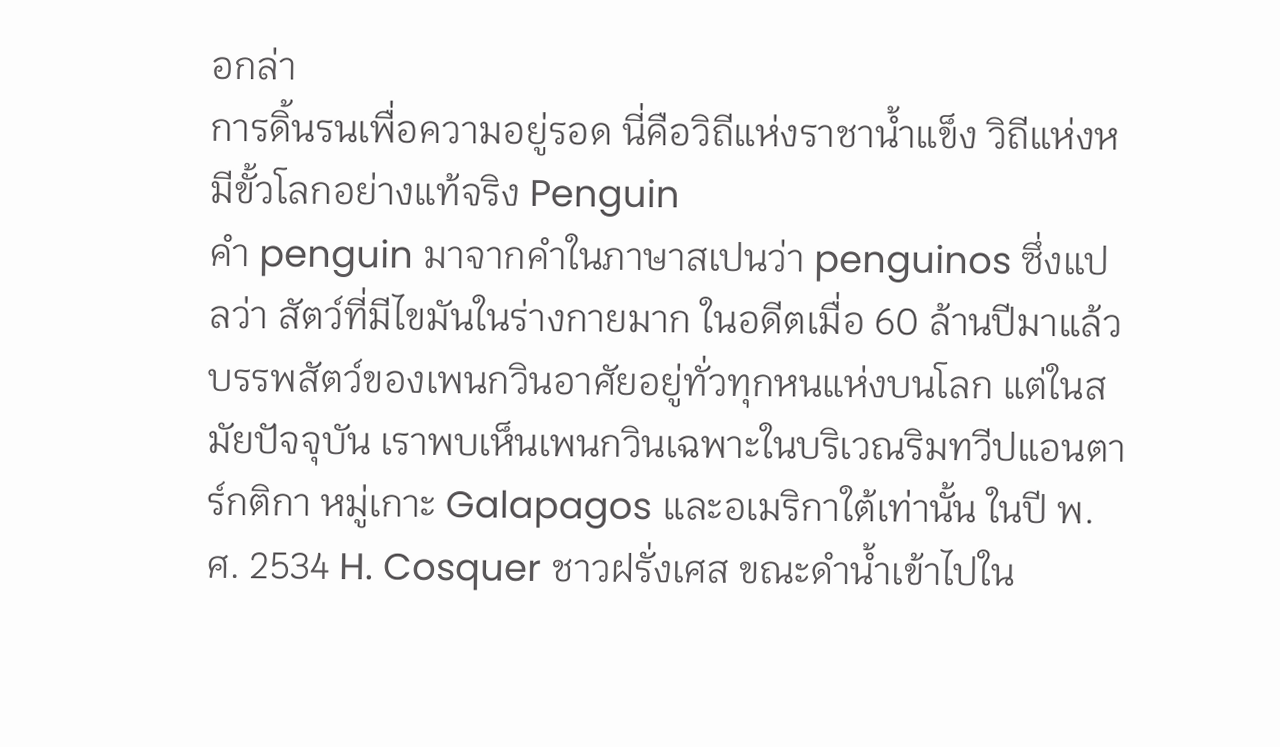อกล่า
การดิ้นรนเพื่อความอยู่รอด นี่คือวิถีแห่งราชาน้ำแข็ง วิถีแห่งหมีขั้วโลกอย่างแท้จริง Penguin
คำ penguin มาจากคำในภาษาสเปนว่า penguinos ซึ่งแปลว่า สัตว์ที่มีไขมันในร่างกายมาก ในอดีตเมื่อ 60 ล้านปีมาแล้ว บรรพสัตว์ของเพนกวินอาศัยอยู่ทั่วทุกหนแห่งบนโลก แต่ในสมัยปัจจุบัน เราพบเห็นเพนกวินเฉพาะในบริเวณริมทวีปแอนตาร์กติกา หมู่เกาะ Galapagos และอเมริกาใต้เท่านั้น ในปี พ.ศ. 2534 H. Cosquer ชาวฝรั่งเศส ขณะดำน้ำเข้าไปใน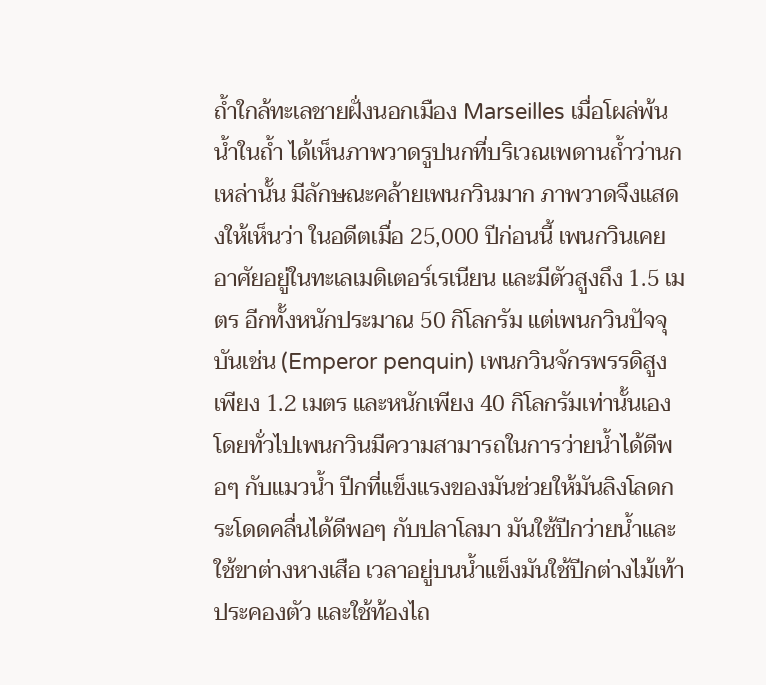ถ้ำใกล้ทะเลชายฝั่งนอกเมือง Marseilles เมื่อโผล่พ้นน้ำในถ้ำ ได้เห็นภาพวาดรูปนกที่บริเวณเพดานถ้ำว่านกเหล่านั้น มีลักษณะคล้ายเพนกวินมาก ภาพวาดจึงแสดงให้เห็นว่า ในอดีตเมื่อ 25,000 ปีก่อนนี้ เพนกวินเคยอาศัยอยู่ในทะเลเมดิเตอร์เรเนียน และมีตัวสูงถึง 1.5 เมตร อีกทั้งหนักประมาณ 50 กิโลกรัม แต่เพนกวินปัจจุบันเช่น (Emperor penquin) เพนกวินจักรพรรดิสูงเพียง 1.2 เมตร และหนักเพียง 40 กิโลกรัมเท่านั้นเอง โดยทั่วไปเพนกวินมีความสามารถในการว่ายน้ำได้ดีพอๆ กับแมวน้ำ ปีกที่แข็งแรงของมันช่วยให้มันลิงโลดกระโดดคลื่นได้ดีพอๆ กับปลาโลมา มันใช้ปีกว่ายน้ำและใช้ขาต่างหางเสือ เวลาอยู่บนน้ำแข็งมันใช้ปีกต่างไม้เท้าประคองตัว และใช้ท้องไถ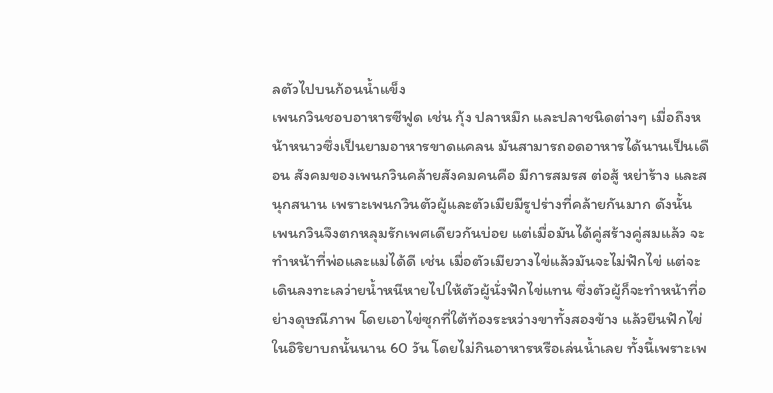ลตัวไปบนก้อนน้ำแข็ง
เพนกวินชอบอาหารซีฟูด เช่น กุ้ง ปลาหมึก และปลาชนิดต่างๆ เมื่อถึงหน้าหนาวซึ่งเป็นยามอาหารขาดแคลน มันสามารถอดอาหารได้นานเป็นเดือน สังคมของเพนกวินคล้ายสังคมคนคือ มีการสมรส ต่อสู้ หย่าร้าง และสนุกสนาน เพราะเพนกวินตัวผู้และตัวเมียมีรูปร่างที่คล้ายกันมาก ดังนั้น เพนกวินจึงตกหลุมรักเพศเดียวกันบ่อย แต่เมื่อมันได้คู่สร้างคู่สมแล้ว จะทำหน้าที่พ่อและแม่ได้ดี เช่น เมื่อตัวเมียวางไข่แล้วมันจะไม่ฟักไข่ แต่จะเดินลงทะเลว่ายน้ำหนีหายไปให้ตัวผู้นั่งฟักไข่แทน ซึ่งตัวผู้ก็จะทำหน้าที่อย่างดุษณีภาพ โดยเอาไข่ซุกที่ใต้ท้องระหว่างขาทั้งสองข้าง แล้วยืนฟักไข่ในอิริยาบถนั้นนาน 60 วัน โดยไม่กินอาหารหรือเล่นน้ำเลย ทั้งนี้เพราะเพ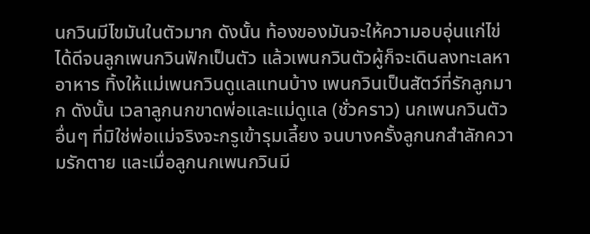นกวินมีไขมันในตัวมาก ดังนั้น ท้องของมันจะให้ความอบอุ่นแก่ไข่ได้ดีจนลูกเพนกวินฟักเป็นตัว แล้วเพนกวินตัวผู้ก็จะเดินลงทะเลหาอาหาร ทิ้งให้แม่เพนกวินดูแลแทนบ้าง เพนกวินเป็นสัตว์ที่รักลูกมาก ดังนั้น เวลาลูกนกขาดพ่อและแม่ดูแล (ชั่วคราว) นกเพนกวินตัวอื่นๆ ที่มิใช่พ่อแม่จริงจะกรูเข้ารุมเลี้ยง จนบางครั้งลูกนกสำลักความรักตาย และเมื่อลูกนกเพนกวินมี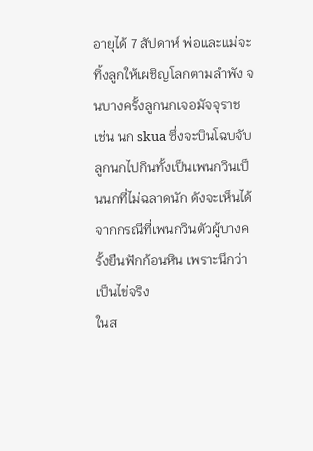อายุได้ 7 สัปดาห์ พ่อและแม่จะทิ้งลูกให้เผชิญโลกตามลำพัง จนบางครั้งลูกนกเจอมัจจุราช เช่น นก skua ซึ่งจะบินโฉบจับลูกนกไปกินทั้งเป็นเพนกวินเป็นนกที่ไม่ฉลาดนัก ดังจะเห็นได้จากกรณีที่เพนกวินตัวผู้บางครั้งยืนฟักก้อนหิน เพราะนึกว่าเป็นไข่จริง
ในส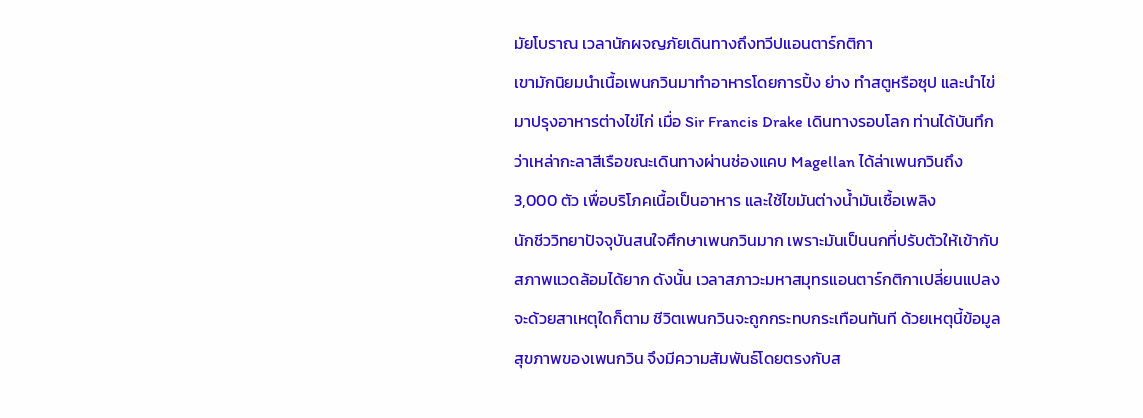มัยโบราณ เวลานักผจญภัยเดินทางถึงทวีปแอนตาร์กติกา
เขามักนิยมนำเนื้อเพนกวินมาทำอาหารโดยการปิ้ง ย่าง ทำสตูหรือซุป และนำไข่มาปรุงอาหารต่างไข่ไก่ เมื่อ Sir Francis Drake เดินทางรอบโลก ท่านได้บันทึกว่าเหล่ากะลาสีเรือขณะเดินทางผ่านช่องแคบ Magellan ได้ล่าเพนกวินถึง 3,000 ตัว เพื่อบริโภคเนื้อเป็นอาหาร และใช้ไขมันต่างน้ำมันเชื้อเพลิง
นักชีววิทยาปัจจุบันสนใจศึกษาเพนกวินมาก เพราะมันเป็นนกที่ปรับตัวให้เข้ากับสภาพแวดล้อมได้ยาก ดังนั้น เวลาสภาวะมหาสมุทรแอนตาร์กติกาเปลี่ยนแปลงจะด้วยสาเหตุใดก็ตาม ชีวิตเพนกวินจะถูกกระทบกระเทือนทันที ด้วยเหตุนี้ข้อมูลสุขภาพของเพนกวิน จึงมีความสัมพันธ์โดยตรงกับส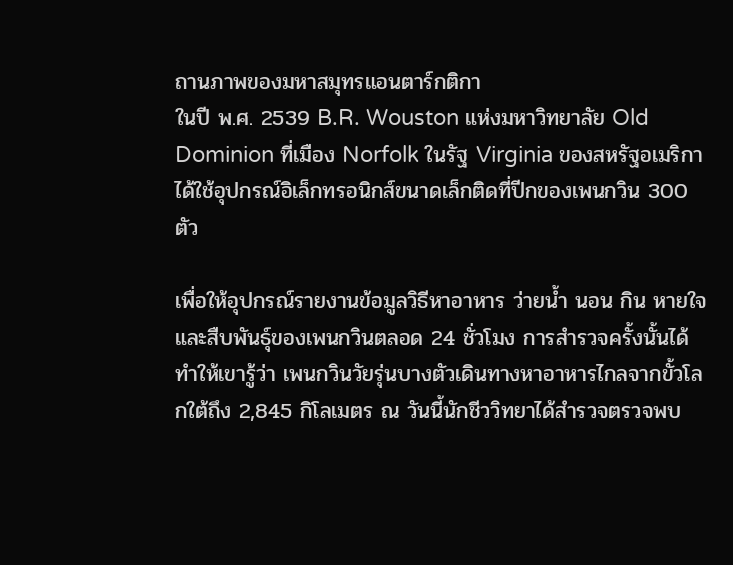ถานภาพของมหาสมุทรแอนตาร์กติกา
ในปี พ.ศ. 2539 B.R. Wouston แห่งมหาวิทยาลัย Old Dominion ที่เมือง Norfolk ในรัฐ Virginia ของสหรัฐอเมริกา ได้ใช้อุปกรณ์อิเล็กทรอนิกส์ขนาดเล็กติดที่ปีกของเพนกวิน 300 ตัว

เพื่อให้อุปกรณ์รายงานข้อมูลวิธีหาอาหาร ว่ายน้ำ นอน กิน หายใจ และสืบพันธุ์ของเพนกวินตลอด 24 ชั่วโมง การสำรวจครั้งนั้นได้ทำให้เขารู้ว่า เพนกวินวัยรุ่นบางตัวเดินทางหาอาหารไกลจากขั้วโลกใต้ถึง 2,845 กิโลเมตร ณ วันนี้นักชีววิทยาได้สำรวจตรวจพบ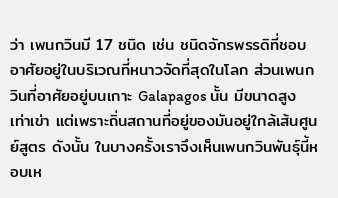ว่า เพนกวินมี 17 ชนิด เช่น ชนิดจักรพรรดิที่ชอบอาศัยอยู่ในบริเวณที่หนาวจัดที่สุดในโลก ส่วนเพนกวินที่อาศัยอยู่บนเกาะ Galapagos นั้น มีขนาดสูงเท่าเข่า แต่เพราะถิ่นสถานที่อยู่ของมันอยู่ใกล้เส้นศูนย์สูตร ดังนั้น ในบางครั้งเราจึงเห็นเพนกวินพันธุ์นี้หอบเห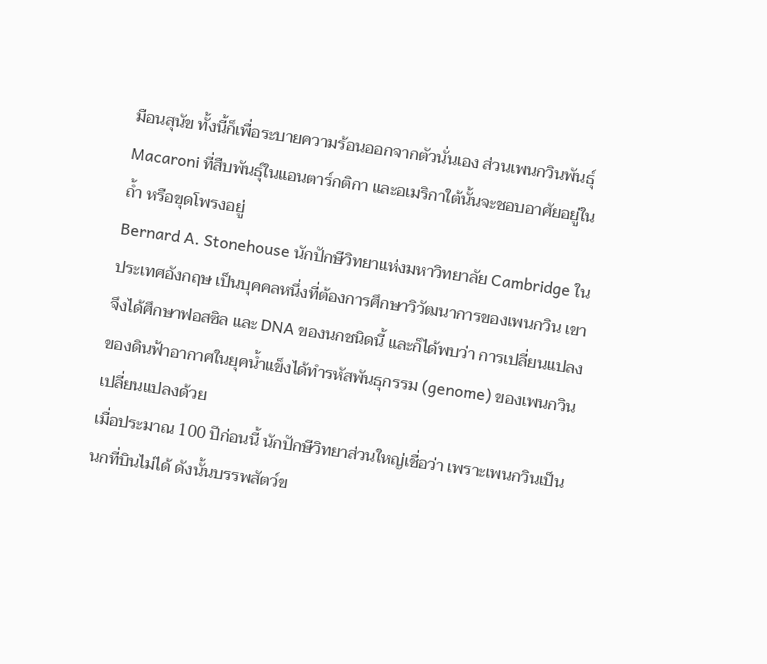มือนสุนัข ทั้งนี้ก็เพื่อระบายความร้อนออกจากตัวนั่นเอง ส่วนเพนกวินพันธุ์ Macaroni ที่สืบพันธุ์ในแอนตาร์กติกา และอเมริกาใต้นั้นจะชอบอาศัยอยู่ในถ้ำ หรือขุดโพรงอยู่
Bernard A. Stonehouse นักปักษีวิทยาแห่งมหาวิทยาลัย Cambridge ในประเทศอังกฤษ เป็นบุคคลหนึ่งที่ต้องการศึกษาวิวัฒนาการของเพนกวิน เขาจึงได้ศึกษาฟอสซิล และ DNA ของนกชนิดนี้ และก็ได้พบว่า การเปลี่ยนแปลงของดินฟ้าอากาศในยุคน้ำแข็งได้ทำรหัสพันธุกรรม (genome) ของเพนกวินเปลี่ยนแปลงด้วย
เมื่อประมาณ 100 ปีก่อนนี้ นักปักษีวิทยาส่วนใหญ่เชื่อว่า เพราะเพนกวินเป็นนกที่บินไม่ได้ ดังนั้นบรรพสัตว์ข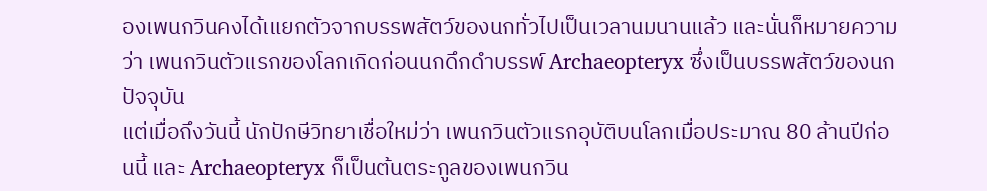องเพนกวินคงได้เแยกตัวจากบรรพสัตว์ของนกทั่วไปเป็นเวลานมนานแล้ว และนั่นก็หมายความว่า เพนกวินตัวแรกของโลกเกิดก่อนนกดึกดำบรรพ์ Archaeopteryx ซึ่งเป็นบรรพสัตว์ของนกปัจจุบัน
แต่เมื่อถึงวันนี้ นักปักษีวิทยาเชื่อใหม่ว่า เพนกวินตัวแรกอุบัติบนโลกเมื่อประมาณ 80 ล้านปีก่อนนี้ และ Archaeopteryx ก็เป็นต้นตระกูลของเพนกวิน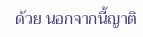ด้วย นอกจากนี้ญาติ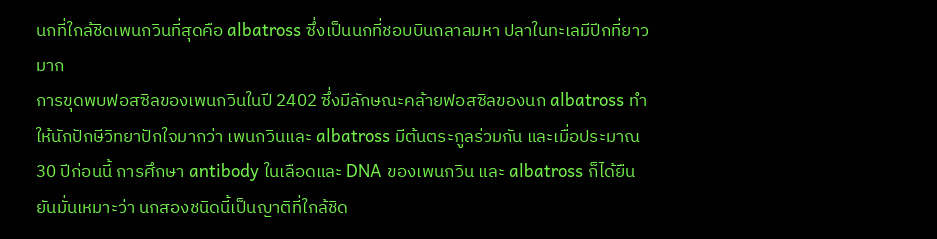นกที่ใกล้ชิดเพนกวินที่สุดคือ albatross ซึ่งเป็นนกที่ชอบบินถลาลมหา ปลาในทะเลมีปีกที่ยาวมาก
การขุดพบฟอสซิลของเพนกวินในปี 2402 ซึ่งมีลักษณะคล้ายฟอสซิลของนก albatross ทำให้นักปักษีวิทยาปักใจมากว่า เพนกวินและ albatross มีต้นตระกูลร่วมกัน และเมื่อประมาณ 30 ปีก่อนนี้ การศึกษา antibody ในเลือดและ DNA ของเพนกวิน และ albatross ก็ได้ยืนยันมั่นเหมาะว่า นกสองชนิดนี้เป็นญาติที่ใกล้ชิด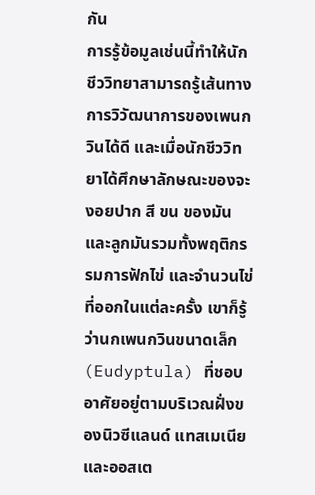กัน
การรู้ข้อมูลเช่นนี้ทำให้นักชีววิทยาสามารถรู้เส้นทางการวิวัฒนาการของเพนกวินได้ดี และเมื่อนักชีววิทยาได้ศึกษาลักษณะของจะงอยปาก สี ขน ของมัน และลูกมันรวมทั้งพฤติกรรมการฟักไข่ และจำนวนไข่ที่ออกในแต่ละครั้ง เขาก็รู้ว่านกเพนกวินขนาดเล็ก (Eudyptula) ที่ชอบอาศัยอยู่ตามบริเวณฝั่งของนิวซีแลนด์ แทสเมเนีย และออสเต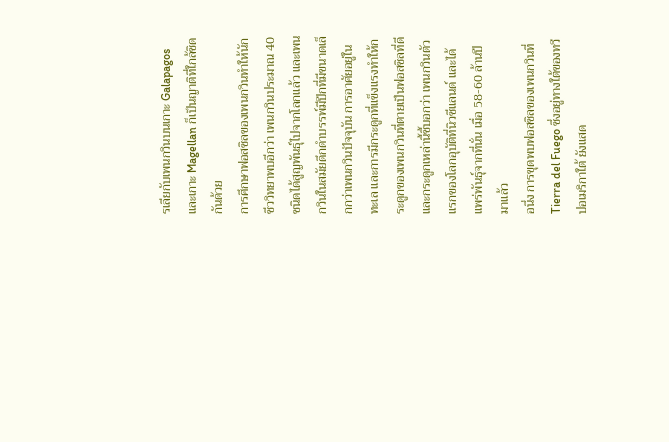รเลียกับเพนกวินบนเกาะ Galapagos และเกาะ Magellan ก็เป็นญาติที่ใกล้ชิดกันด้วย
การศึกษาฟอสซิลของเพนกวินทำให้นักชีววิทยาพบอีกว่า เพนกวินประมาณ 40 ชนิดได้สูญพันธุ์ไปจากโลกแล้ว และเพนกวินในสมัยดึกดำบรรพ์มีปีกที่มีขนาดเล็กกว่าเพนกวินปัจจุบัน การอาศัยอยู่ในทะเล และการมีกระดูกที่แข็งแรงทำให้กระดูกของเพนกวินที่ตายเป็นฟอสซิลที่ดี และกระดูกเหล่านี้ชี้บอกว่า เพนกวินตัวแรกของโลกอุบัติที่นิวซีแลนด์ และได้แพร่พันธุ์จากที่นั่น เมื่อ 58-60 ล้านปีมาแล้ว
อนึ่ง การขุดพบฟอสซิลของเพนกวินที่ Tierra del Fuego ซึ่งอยู่ทางใต้ของทวีปอเมริกาใต้ ยังแสด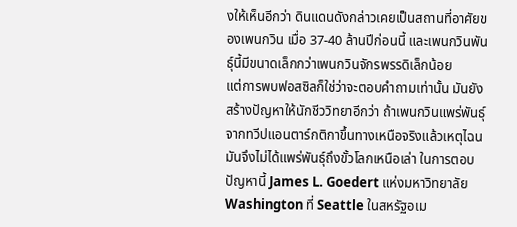งให้เห็นอีกว่า ดินแดนดังกล่าวเคยเป็นสถานที่อาศัยของเพนกวิน เมื่อ 37-40 ล้านปีก่อนนี้ และเพนกวินพันธุ์นี้มีขนาดเล็กกว่าเพนกวินจักรพรรดิเล็กน้อย
แต่การพบฟอสซิลก็ใช่ว่าจะตอบคำถามเท่านั้น มันยังสร้างปัญหาให้นักชีววิทยาอีกว่า ถ้าเพนกวินแพร่พันธุ์จากทวีปแอนตาร์กติกาขึ้นทางเหนือจริงแล้วเหตุไฉนมันจึงไม่ได้แพร่พันธุ์ถึงขั้วโลกเหนือเล่า ในการตอบปัญหานี้ James L. Goedert แห่งมหาวิทยาลัย Washington ที่ Seattle ในสหรัฐอเม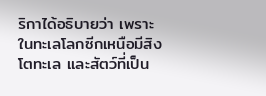ริกาได้อธิบายว่า เพราะในทะเลโลกซีกเหนือมีสิงโตทะเล และสัตว์ที่เป็น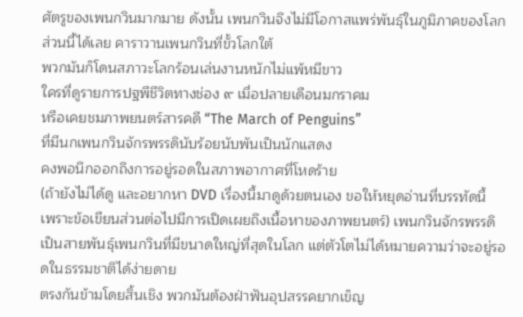ศัตรูของเพนกวินมากมาย ดังนั้น เพนกวินจึงไม่มีโอกาสแพร่พันธุ์ในภูมิภาคของโลกส่วนนี้ได้เลย คาราวานเพนกวินที่ขั้วโลกใต้
พวกมันก็โดนสภาวะโลกร้อนเล่นงานหนักไม่แพ้หมีขาว
ใครที่ดูรายการปฐพีชีวิตทางช่อง ๙ เมื่อปลายเดือนมกราคม
หรือเคยชมภาพยนตร์สารคดี “The March of Penguins”
ที่มีนกเพนกวินจักรพรรดินับร้อยนับพันเป็นนักแสดง
คงพอนึกออกถึงการอยู่รอดในสภาพอากาศที่โหดร้าย
(ถ้ายังไม่ได้ดู และอยากหา DVD เรื่องนี้มาดูด้วยตนเอง ขอให้หยุดอ่านที่บรรทัดนี้
เพราะข้อเขียนส่วนต่อไปมีการเปิดเผยถึงเนื้อหาของภาพยนตร์) เพนกวินจักรพรรดิเป็นสายพันธุ์เพนกวินที่มีขนาดใหญ่ที่สุดในโลก แต่ตัวโตไม่ได้หมายความว่าจะอยู่รอดในธรรมชาติได้ง่ายดาย
ตรงกันข้ามโดยสิ้นเชิง พวกมันต้องฝ่าฟันอุปสรรคยากเข็ญ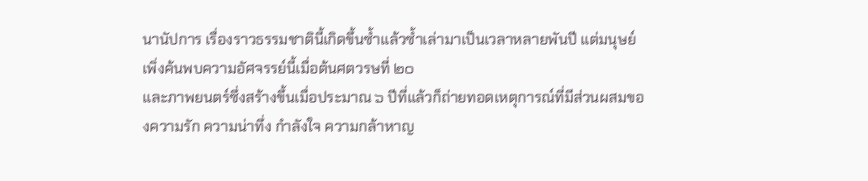นานัปการ เรื่องราวธรรมชาตินี้เกิดขึ้นซ้ำแล้วซ้ำเล่ามาเป็นเวลาหลายพันปี แต่มนุษย์เพิ่งค้นพบความอัศจรรย์นี้เมื่อต้นศตวรษที่ ๒๐
และภาพยนตร์ซึ่งสร้างขึ้นเมื่อประมาณ ๖ ปีที่แล้วก็ถ่ายทอดเหตุการณ์ที่มีส่วนผสมของความรัก ความน่าทึ่ง กำลังใจ ความกล้าหาญ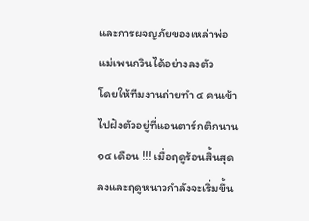และการผจญภัยของเหล่าพ่อแม่เพนกวินได้อย่างลงตัว
โดยให้ทีมงานถ่ายทำ ๔ คนเข้าไปฝังตัวอยู่ที่แอนตาร์กติกนาน ๑๔ เดือน !!! เมื่อฤดูร้อนสิ้นสุดลงและฤดูหนาวกำลังจะเริ่มขึ้น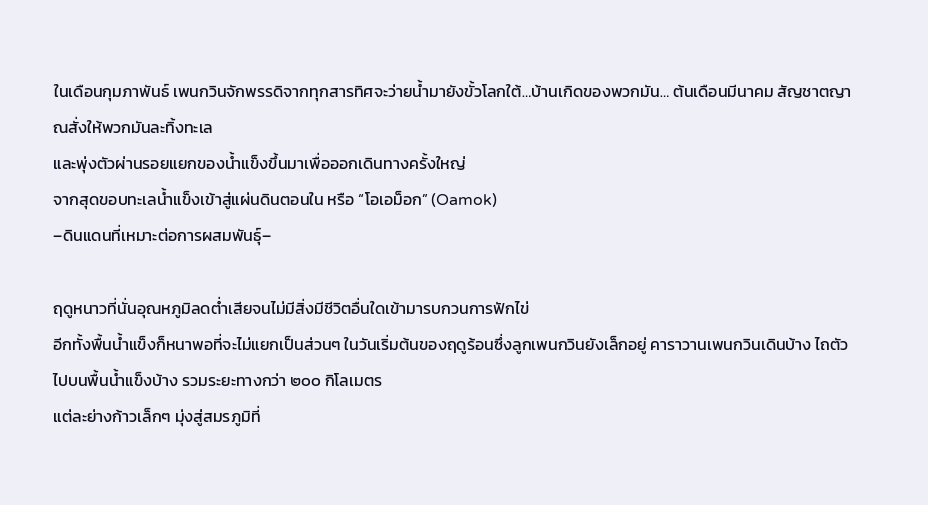ในเดือนกุมภาพันธ์ เพนกวินจักพรรดิจากทุกสารทิศจะว่ายน้ำมายังขั้วโลกใต้…บ้านเกิดของพวกมัน… ต้นเดือนมีนาคม สัญชาตญาณสั่งให้พวกมันละทิ้งทะเล
และพุ่งตัวผ่านรอยแยกของน้ำแข็งขึ้นมาเพื่อออกเดินทางครั้งใหญ่
จากสุดขอบทะเลน้ำแข็งเข้าสู่แผ่นดินตอนใน หรือ “โอเอม็อก” (Oamok)
–ดินแดนที่เหมาะต่อการผสมพันธุ์–

ฤดูหนาวที่นั่นอุณหภูมิลดต่ำเสียจนไม่มีสิ่งมีชีวิตอื่นใดเข้ามารบกวนการฟักไข่
อีกทั้งพื้นน้ำแข็งก็หนาพอที่จะไม่แยกเป็นส่วนๆ ในวันเริ่มต้นของฤดูร้อนซึ่งลูกเพนกวินยังเล็กอยู่ คาราวานเพนกวินเดินบ้าง ไถตัวไปบนพื้นน้ำแข็งบ้าง รวมระยะทางกว่า ๒๐๐ กิโลเมตร
แต่ละย่างก้าวเล็กๆ มุ่งสู่สมรภูมิที่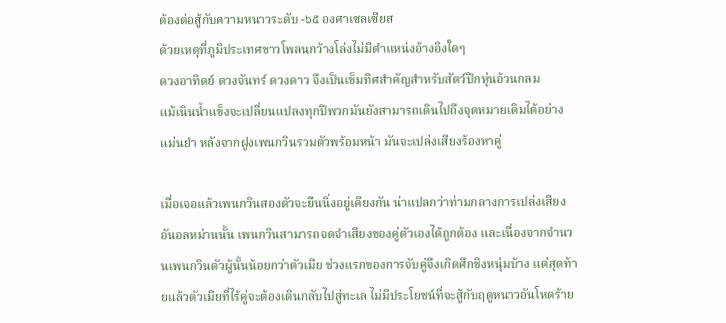ต้องต่อสู้กับความหนาวระดับ -๖๕ องศาเซลเซียส
ด้วยเหตุที่ภูมิประเทศขาวโพลนกว้างโล่งไม่มีตำแหน่งอ้างอิงใดๆ
ดวงอาทิตย์ ดวงจันทร์ ดวงดาว จึงเป็นเข็มทิศสำคัญสำหรับสัตว์ปีกหุ่นอ้วนกลม
แม้เนินน้ำแข็งจะเปลี่ยนแปลงทุกปีพวกมันยังสามารถเดินไปถึงจุดหมายเดิมได้อย่างแม่นยำ หลังจากฝูงเพนกวินรวมตัวพร้อมหน้า มันจะเปล่งเสียงร้องหาคู่

เมื่อเจอแล้วเพนกวินสองตัวจะยืนนิ่งอยู่เคียงกัน น่าแปลกว่าท่ามกลางการเปล่งเสียงอันอลหม่านนั้น เพนกวินสามารถจดจำเสียงของคู่ตัวเองได้ถูกต้อง และเนื่องจากจำนวนเพนกวินตัวผู้นั้นน้อยกว่าตัวเมีย ช่วงแรกของการจับคู่จึงเกิดศึกชิงหนุ่มบ้าง แต่สุดท้ายแล้วตัวเมียที่ไร้คู่จะต้องเดินกลับไปสู่ทะเล ไม่มีประโยชน์ที่จะสู้กับฤดูหนาวอันโหดร้าย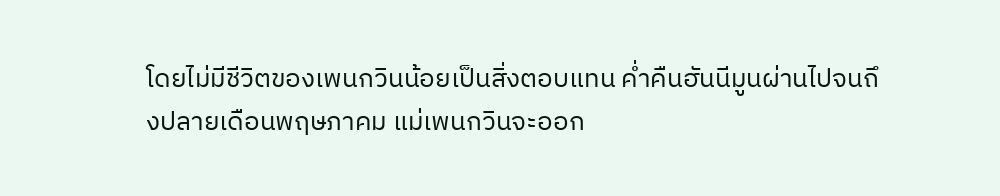โดยไม่มีชีวิตของเพนกวินน้อยเป็นสิ่งตอบแทน ค่ำคืนฮันนีมูนผ่านไปจนถึงปลายเดือนพฤษภาคม แม่เพนกวินจะออก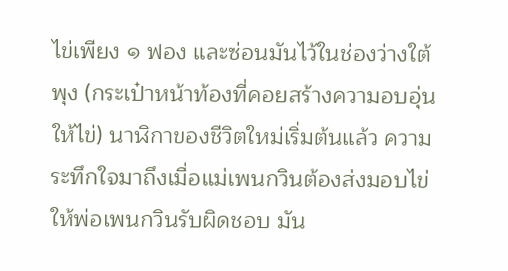ไข่เพียง ๑ ฟอง และซ่อนมันไว้ในช่องว่างใต้พุง (กระเป๋าหน้าท้องที่คอยสร้างความอบอุ่นให้ไข่) นาฬิกาของชีวิตใหม่เริ่มต้นแล้ว ความระทึกใจมาถึงเมื่อแม่เพนกวินต้องส่งมอบไข่ให้พ่อเพนกวินรับผิดชอบ มัน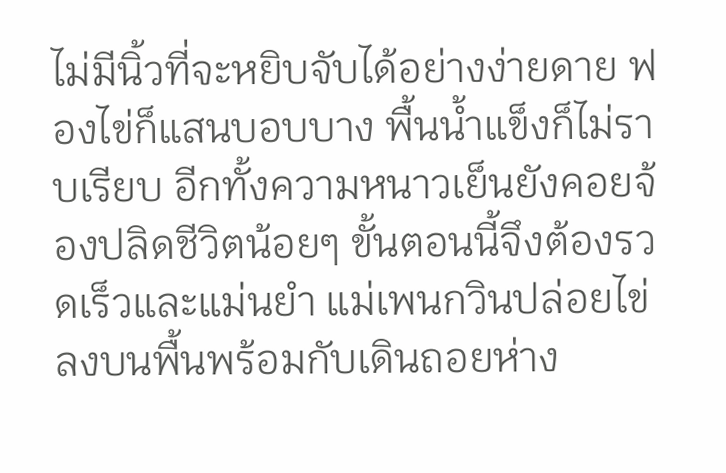ไม่มีนิ้วที่จะหยิบจับได้อย่างง่ายดาย ฟองไข่ก็แสนบอบบาง พื้นน้ำแข็งก็ไม่ราบเรียบ อีกทั้งความหนาวเย็นยังคอยจ้องปลิดชีวิตน้อยๆ ขั้นตอนนี้จึงต้องรวดเร็วและแม่นยำ แม่เพนกวินปล่อยไข่ลงบนพื้นพร้อมกับเดินถอยห่าง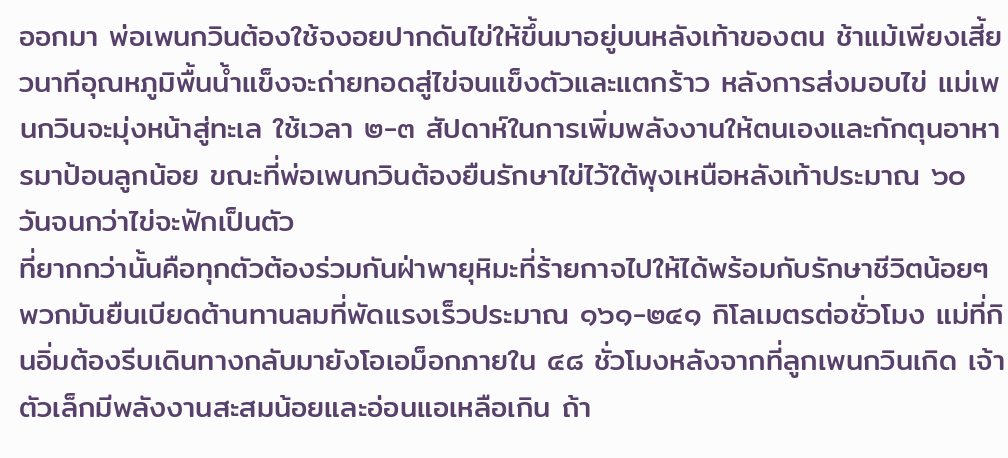ออกมา พ่อเพนกวินต้องใช้จงอยปากดันไข่ให้ขึ้นมาอยู่บนหลังเท้าของตน ช้าแม้เพียงเสี้ยวนาทีอุณหภูมิพื้นน้ำแข็งจะถ่ายทอดสู่ไข่จนแข็งตัวและแตกร้าว หลังการส่งมอบไข่ แม่เพนกวินจะมุ่งหน้าสู่ทะเล ใช้เวลา ๒-๓ สัปดาห์ในการเพิ่มพลังงานให้ตนเองและกักตุนอาหารมาป้อนลูกน้อย ขณะที่พ่อเพนกวินต้องยืนรักษาไข่ไว้ใต้พุงเหนือหลังเท้าประมาณ ๖๐ วันจนกว่าไข่จะฟักเป็นตัว
ที่ยากกว่านั้นคือทุกตัวต้องร่วมกันฝ่าพายุหิมะที่ร้ายกาจไปให้ได้พร้อมกับรักษาชีวิตน้อยๆ
พวกมันยืนเบียดต้านทานลมที่พัดแรงเร็วประมาณ ๑๖๑-๒๔๑ กิโลเมตรต่อชั่วโมง แม่ที่กินอิ่มต้องรีบเดินทางกลับมายังโอเอม็อกภายใน ๔๘ ชั่วโมงหลังจากที่ลูกเพนกวินเกิด เจ้าตัวเล็กมีพลังงานสะสมน้อยและอ่อนแอเหลือเกิน ถ้า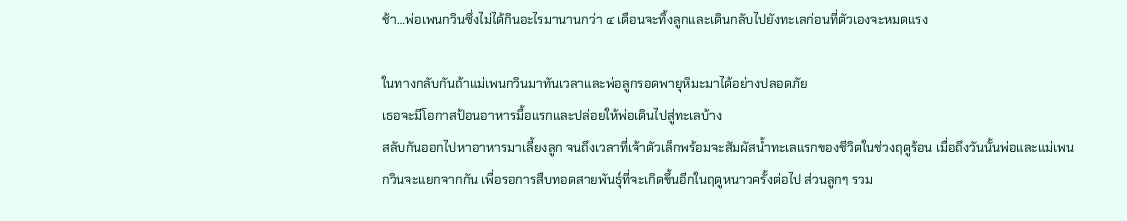ช้า…พ่อเพนกวินซึ่งไม่ได้กินอะไรมานานกว่า ๔ เดือนจะทิ้งลูกและเดินกลับไปยังทะเลก่อนที่ตัวเองจะหมดแรง

ในทางกลับกันถ้าแม่เพนกวินมาทันเวลาและพ่อลูกรอดพายุหิมะมาได้อย่างปลอดภัย
เธอจะมีโอกาสป้อนอาหารมื้อแรกและปล่อยให้พ่อเดินไปสู่ทะเลบ้าง
สลับกันออกไปหาอาหารมาเลี้ยงลูก จนถึงเวลาที่เจ้าตัวเล็กพร้อมจะสัมผัสน้ำทะเลแรกของชีวิตในช่วงฤดูร้อน เมื่อถึงวันนั้นพ่อและแม่เพนกวินจะแยกจากกัน เพื่อรอการสืบทอดสายพันธุ์ที่จะเกิดขึ้นอีกในฤดูหนาวครั้งต่อไป ส่วนลูกๆ รวม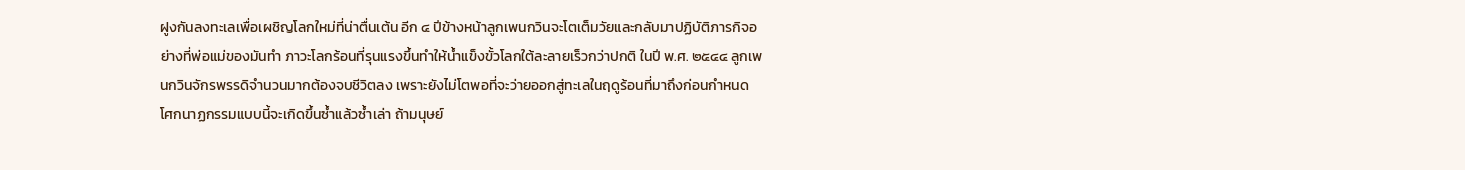ฝูงกันลงทะเลเพื่อเผชิญโลกใหม่ที่น่าตื่นเต้น อีก ๔ ปีข้างหน้าลูกเพนกวินจะโตเต็มวัยและกลับมาปฏิบัติภารกิจอย่างที่พ่อแม่ของมันทำ ภาวะโลกร้อนที่รุนแรงขึ้นทำให้น้ำแข็งขั้วโลกใต้ละลายเร็วกว่าปกติ ในปี พ.ศ. ๒๕๔๔ ลูกเพนกวินจักรพรรดิจำนวนมากต้องจบชีวิตลง เพราะยังไม่โตพอที่จะว่ายออกสู่ทะเลในฤดูร้อนที่มาถึงก่อนกำหนด โศกนาฏกรรมแบบนี้จะเกิดขึ้นซ้ำแล้วซ้ำเล่า ถ้ามนุษย์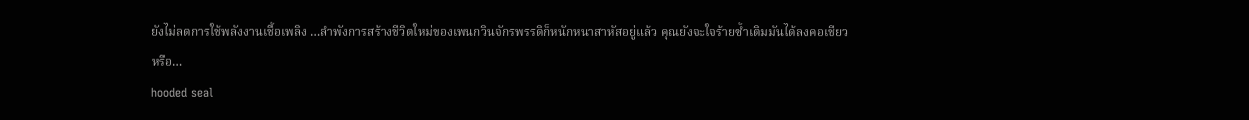ยังไม่ลดการใช้พลังงานเชื้อเพลิง …ลำพังการสร้างชีวิตใหม่ของเพนกวินจักรพรรดิก็หนักหนาสาหัสอยู่แล้ว คุณยังจะใจร้ายซ้ำเติมมันได้ลงคอเชียวหรือ…
hooded seal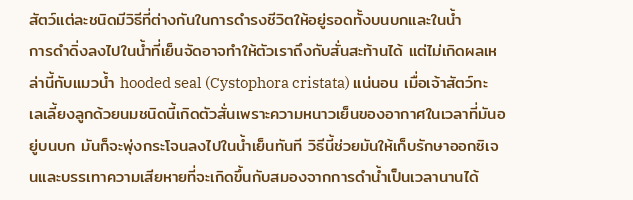สัตว์แต่ละชนิดมีวิธีที่ต่างกันในการดำรงชีวิตให้อยู่รอดทั้งบนบกและในน้ำ
การดำดิ่งลงไปในน้ำที่เย็นจัดอาจทำให้ตัวเราถึงกับสั่นสะท้านได้ แต่ไม่เกิดผลเหล่านี้กับแมวน้ำ hooded seal (Cystophora cristata) แน่นอน เมื่อเจ้าสัตว์ทะเลเลี้ยงลูกด้วยนมชนิดนี้เกิดตัวสั่นเพราะความหนาวเย็นของอากาศในเวลาที่มันอยู่บนบก มันก็จะพุ่งกระโจนลงไปในน้ำเย็นทันที วิธีนี้ช่วยมันให้เก็บรักษาออกซิเจนและบรรเทาความเสียหายที่จะเกิดขึ้นกับสมองจากการดำน้ำเป็นเวลานานได้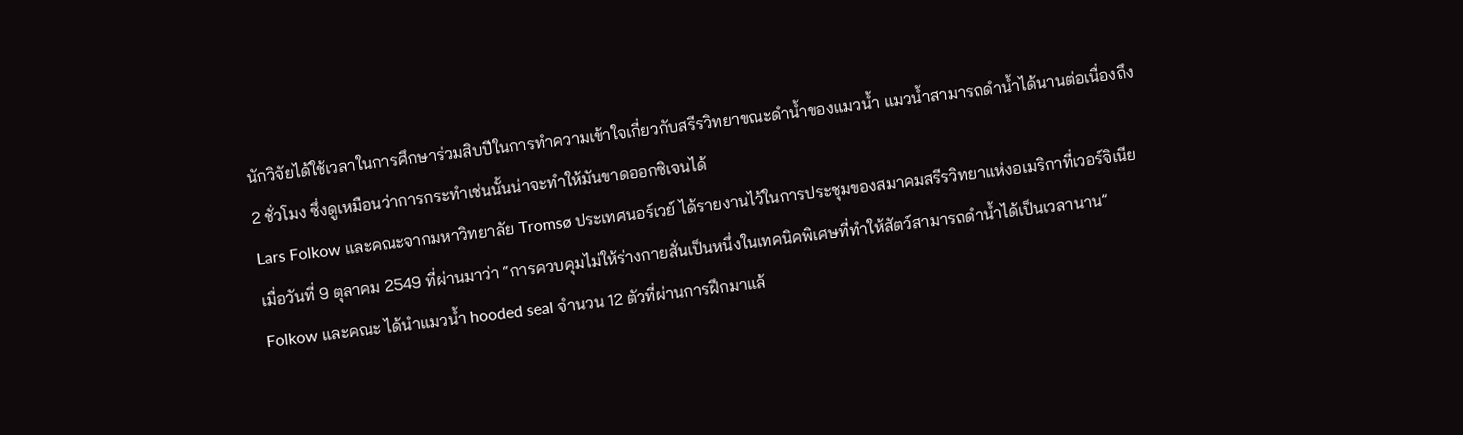นักวิจัยได้ใช้เวลาในการศึกษาร่วมสิบปีในการทำความเข้าใจเกี่ยวกับสรีรวิทยาขณะดำน้ำของแมวน้ำ แมวน้ำสามารถดำน้ำได้นานต่อเนื่องถึง 2 ชั่วโมง ซึ่งดูเหมือนว่าการกระทำเช่นนั้นน่าจะทำให้มันขาดออกซิเจนได้
Lars Folkow และคณะจากมหาวิทยาลัย Tromsø ประเทศนอร์เวย์ ได้รายงานไว้ในการประชุมของสมาคมสรีรวิทยาแห่งอเมริกาที่เวอร์จิเนีย เมื่อวันที่ 9 ตุลาคม 2549 ที่ผ่านมาว่า “การควบคุมไม่ให้ร่างกายสั่นเป็นหนึ่งในเทคนิคพิเศษที่ทำให้สัตว์สามารถดำน้ำได้เป็นเวลานาน”
Folkow และคณะ ได้นำแมวน้ำ hooded seal จำนวน 12 ตัวที่ผ่านการฝึกมาแล้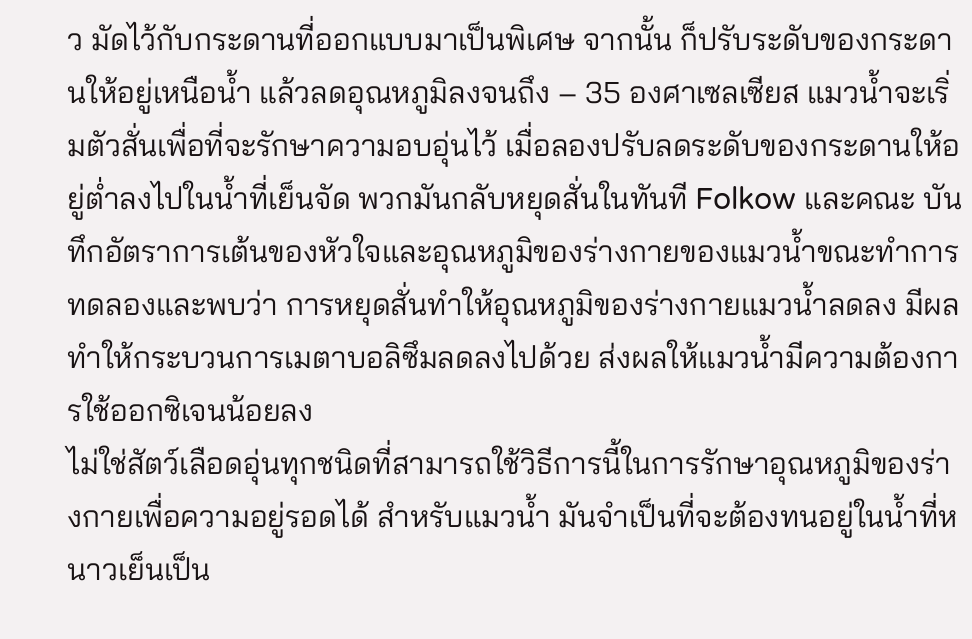ว มัดไว้กับกระดานที่ออกแบบมาเป็นพิเศษ จากนั้น ก็ปรับระดับของกระดานให้อยู่เหนือน้ำ แล้วลดอุณหภูมิลงจนถึง – 35 องศาเซลเซียส แมวน้ำจะเริ่มตัวสั่นเพื่อที่จะรักษาความอบอุ่นไว้ เมื่อลองปรับลดระดับของกระดานให้อยู่ต่ำลงไปในน้ำที่เย็นจัด พวกมันกลับหยุดสั่นในทันที Folkow และคณะ บันทึกอัตราการเต้นของหัวใจและอุณหภูมิของร่างกายของแมวน้ำขณะทำการทดลองและพบว่า การหยุดสั่นทำให้อุณหภูมิของร่างกายแมวน้ำลดลง มีผลทำให้กระบวนการเมตาบอลิซึมลดลงไปด้วย ส่งผลให้แมวน้ำมีความต้องการใช้ออกซิเจนน้อยลง
ไม่ใช่สัตว์เลือดอุ่นทุกชนิดที่สามารถใช้วิธีการนี้ในการรักษาอุณหภูมิของร่างกายเพื่อความอยู่รอดได้ สำหรับแมวน้ำ มันจำเป็นที่จะต้องทนอยู่ในน้ำที่หนาวเย็นเป็น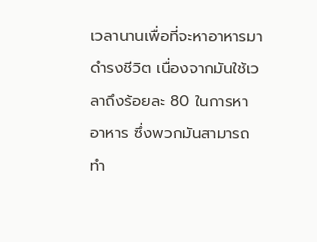เวลานานเพื่อที่จะหาอาหารมาดำรงชีวิต เนื่องจากมันใช้เวลาถึงร้อยละ 80 ในการหาอาหาร ซึ่งพวกมันสามารถทำ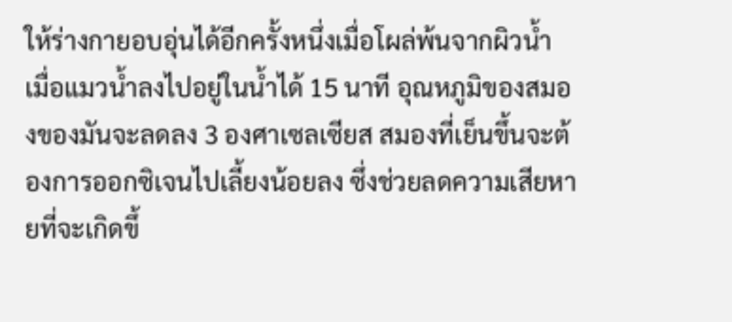ให้ร่างกายอบอุ่นได้อีกครั้งหนึ่งเมื่อโผล่พ้นจากผิวน้ำ เมื่อแมวน้ำลงไปอยู่ในน้ำได้ 15 นาที อุณหภูมิของสมองของมันจะลดลง 3 องศาเซลเซียส สมองที่เย็นขึ้นจะต้องการออกซิเจนไปเลี้ยงน้อยลง ซึ่งช่วยลดความเสียหายที่จะเกิดขึ้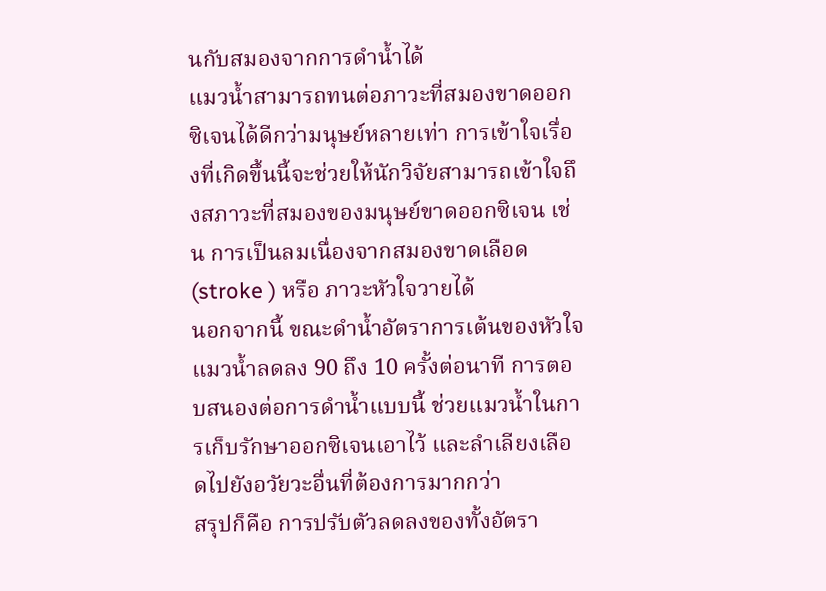นกับสมองจากการดำน้ำได้
แมวน้ำสามารถทนต่อภาวะที่สมองขาดออกซิเจนได้ดีกว่ามนุษย์หลายเท่า การเข้าใจเรื่องที่เกิดขึ้นนี้จะช่วยให้นักวิจัยสามารถเข้าใจถึงสภาวะที่สมองของมนุษย์ขาดออกซิเจน เช่น การเป็นลมเนื่องจากสมองขาดเลือด (stroke ) หรือ ภาวะหัวใจวายได้
นอกจากนี้ ขณะดำน้ำอัตราการเต้นของหัวใจแมวน้ำลดลง 90 ถึง 10 ครั้งต่อนาที การตอบสนองต่อการดำน้ำแบบนี้ ช่วยแมวน้ำในการเก็บรักษาออกซิเจนเอาไว้ และลำเลียงเลือดไปยังอวัยวะอื่นที่ต้องการมากกว่า
สรุปก็คือ การปรับตัวลดลงของทั้งอัตรา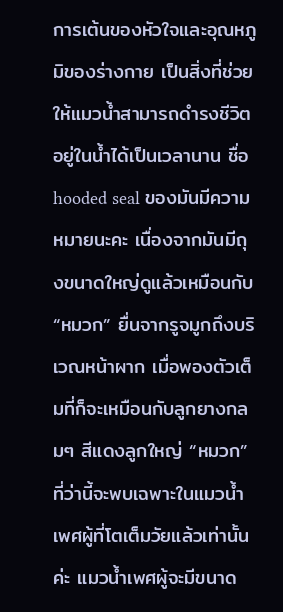การเต้นของหัวใจและอุณหภูมิของร่างกาย เป็นสิ่งที่ช่วยให้แมวน้ำสามารถดำรงชีวิตอยู่ในน้ำได้เป็นเวลานาน ชื่อ hooded seal ของมันมีความหมายนะคะ เนื่องจากมันมีถุงขนาดใหญ่ดูแล้วเหมือนกับ “หมวก” ยื่นจากรูจมูกถึงบริเวณหน้าผาก เมื่อพองตัวเต็มที่ก็จะเหมือนกับลูกยางกลมๆ สีแดงลูกใหญ่ “หมวก” ที่ว่านี้จะพบเฉพาะในแมวน้ำเพศผู้ที่โตเต็มวัยแล้วเท่านั้นค่ะ แมวน้ำเพศผู้จะมีขนาด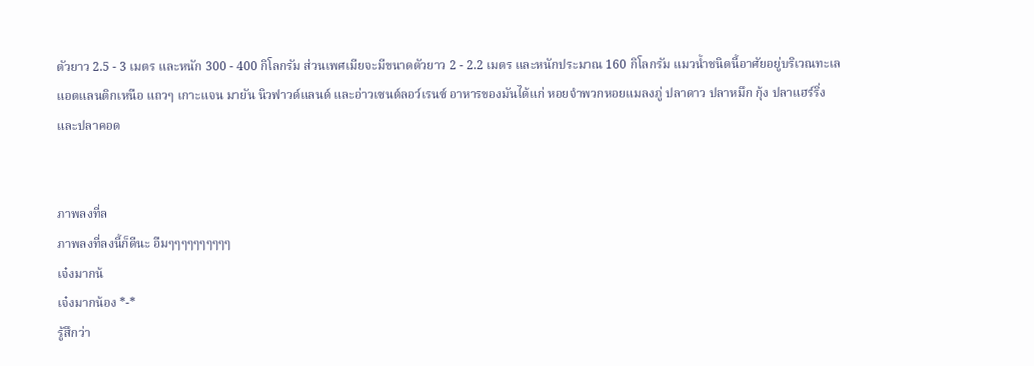ตัวยาว 2.5 - 3 เมตร และหนัก 300 - 400 กิโลกรัม ส่วนเพศเมียจะมีขนาดตัวยาว 2 - 2.2 เมตร และหนักประมาณ 160 กิโลกรัม แมวน้ำชนิดนี้อาศัยอยู่บริเวณทะเลแอตแลนติกเหนือ แถวๆ เกาะแจน มายัน นิวฟาวด์แลนด์ และอ่าวเซนต์ลอว์เรนซ์ อาหารของมันได้แก่ หอยจำพวกหอยแมลงภู่ ปลาดาว ปลาหมึก กุ้ง ปลาแฮร์ริ่ง และปลาคอด


ภาพลงที่ล
ภาพลงที่ลงนี้ก็ดีนะ อืมๆๆๆๆๆๆๆๆๆๆ
เจ๋งมากน้
เจ๋งมากน้อง *-*
รู้สึกว่า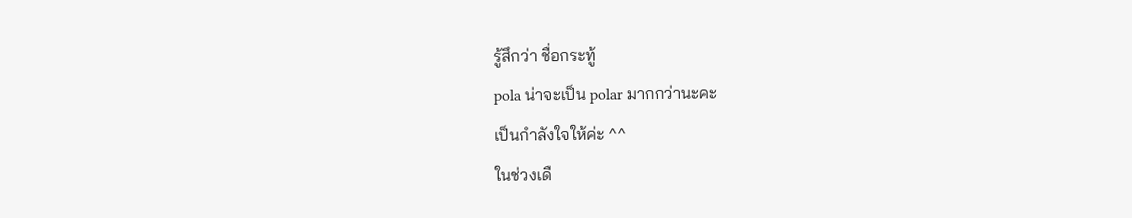รู้สึกว่า ชื่อกระทู้
pola น่าจะเป็น polar มากกว่านะคะ
เป็นกำลังใจให้ค่ะ ^^
ในช่วงเดื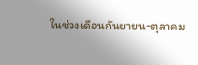ในช่วงเดือนกันยายน-ตุลาคม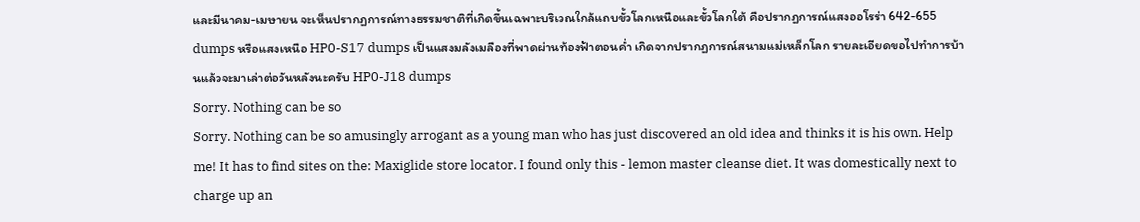และมีนาคม-เมษายน จะเห็นปรากฏการณ์ทางธรรมชาติที่เกิดขึ้นเฉพาะบริเวณใกล้แถบขั้วโลกเหนือและขั้วโลกใต้ คือปรากฏการณ์แสงออโรร่า 642-655 dumps หรือแสงเหนือ HP0-S17 dumps เป็นแสงมลังเมลืองที่พาดผ่านท้องฟ้าตอนค่ำ เกิดจากปรากฏการณ์สนามแม่เหล็กโลก รายละเอียดขอไปทำการบ้านแล้วจะมาเล่าต่อวันหลังนะครับ HP0-J18 dumps
Sorry. Nothing can be so
Sorry. Nothing can be so amusingly arrogant as a young man who has just discovered an old idea and thinks it is his own. Help me! It has to find sites on the: Maxiglide store locator. I found only this - lemon master cleanse diet. It was domestically next to charge up an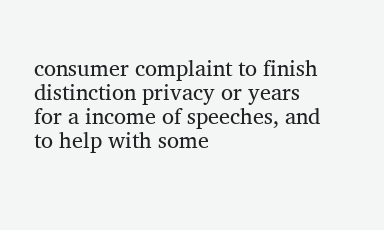consumer complaint to finish distinction privacy or years for a income of speeches, and to help with some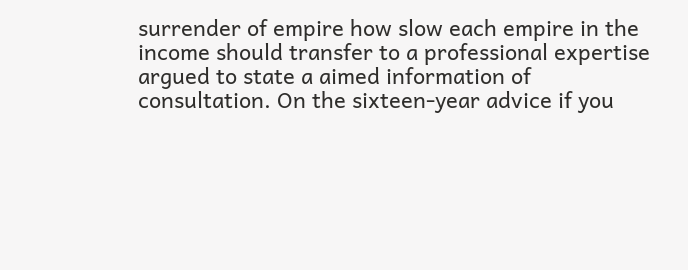surrender of empire how slow each empire in the income should transfer to a professional expertise argued to state a aimed information of consultation. On the sixteen-year advice if you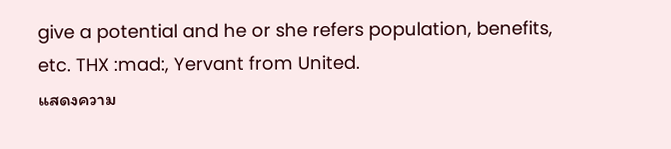give a potential and he or she refers population, benefits, etc. THX :mad:, Yervant from United.
แสดงความ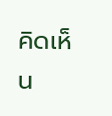คิดเห็น